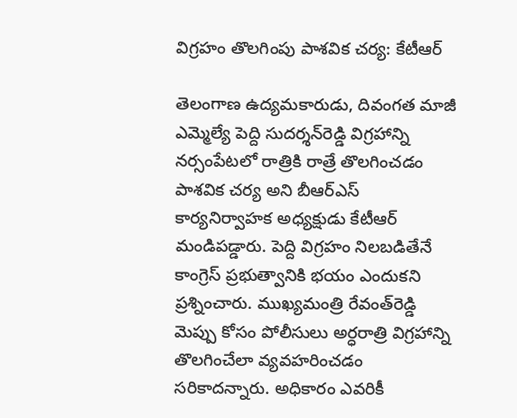విగ్రహం తొలగింపు పాశవిక చర్య: కేటీఆర్‌

తెలంగాణ ఉద్యమకారుడు, దివంగత మాజీ ఎమ్మెల్యే పెద్ది సుదర్శన్‌రెడ్డి విగ్రహాన్ని నర్సంపేటలో రాత్రికి రాత్రే తొలగించడం పాశవిక చర్య అని బీఆర్‌ఎస్‌ కార్యనిర్వాహక అధ్యక్షుడు కేటీఆర్‌ మండిపడ్డారు. పెద్ది విగ్రహం నిలబడితేనే కాంగ్రెస్‌ ప్రభుత్వానికి భయం ఎందుకని ప్రశ్నించారు. ముఖ్యమంత్రి రేవంత్‌రెడ్డి మెప్పు కోసం పోలీసులు అర్ధరాత్రి విగ్రహాన్ని తొలగించేలా వ్యవహరించడం సరికాదన్నారు. అధికారం ఎవరికీ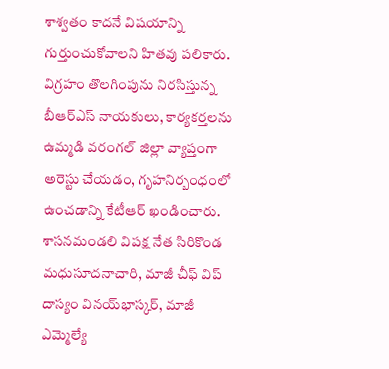శాశ్వతం కాదనే విషయాన్ని గుర్తుంచుకోవాలని హితవు పలికారు. విగ్రహం తొలగింపును నిరసిస్తున్న బీఆర్‌ఎస్‌ నాయకులు, కార్యకర్తలను ఉమ్మడి వరంగల్‌ జిల్లా వ్యాప్తంగా అరెస్టు చేయడం, గృహనిర్బంధంలో ఉంచడాన్ని కేటీఆర్‌ ఖండించారు. శాసనమండలి విపక్ష నేత సిరికొండ మధుసూదనాచారి, మాజీ చీఫ్‌ విప్‌ దాస్యం వినయ్‌భాస్కర్‌, మాజీ ఎమ్మెల్యే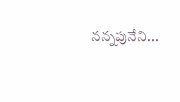నన్నపునేని...